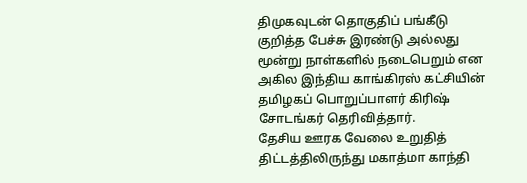திமுகவுடன் தொகுதிப் பங்கீடு குறித்த பேச்சு இரண்டு அல்லது மூன்று நாள்களில் நடைபெறும் என அகில இந்திய காங்கிரஸ் கட்சியின் தமிழகப் பொறுப்பாளர் கிரிஷ் சோடங்கர் தெரிவித்தார்.
தேசிய ஊரக வேலை உறுதித் திட்டத்திலிருந்து மகாத்மா காந்தி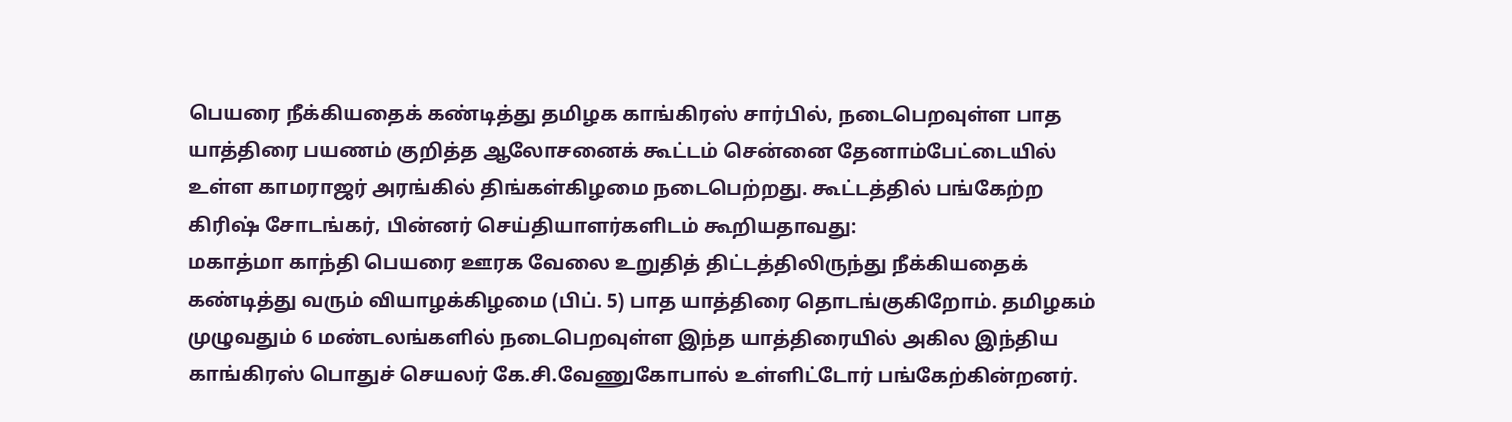பெயரை நீக்கியதைக் கண்டித்து தமிழக காங்கிரஸ் சார்பில், நடைபெறவுள்ள பாத யாத்திரை பயணம் குறித்த ஆலோசனைக் கூட்டம் சென்னை தேனாம்பேட்டையில் உள்ள காமராஜர் அரங்கில் திங்கள்கிழமை நடைபெற்றது. கூட்டத்தில் பங்கேற்ற கிரிஷ் சோடங்கர், பின்னர் செய்தியாளர்களிடம் கூறியதாவது:
மகாத்மா காந்தி பெயரை ஊரக வேலை உறுதித் திட்டத்திலிருந்து நீக்கியதைக் கண்டித்து வரும் வியாழக்கிழமை (பிப். 5) பாத யாத்திரை தொடங்குகிறோம். தமிழகம் முழுவதும் 6 மண்டலங்களில் நடைபெறவுள்ள இந்த யாத்திரையில் அகில இந்திய காங்கிரஸ் பொதுச் செயலர் கே.சி.வேணுகோபால் உள்ளிட்டோர் பங்கேற்கின்றனர்.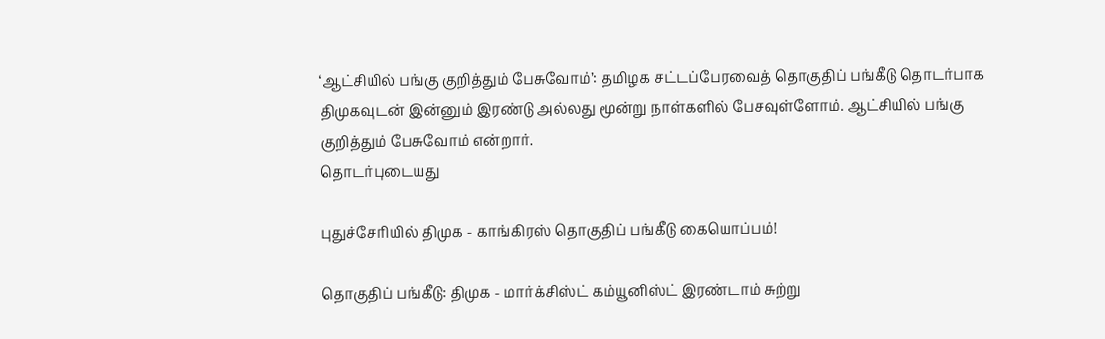‘ஆட்சியில் பங்கு குறித்தும் பேசுவோம்’: தமிழக சட்டப்பேரவைத் தொகுதிப் பங்கீடு தொடர்பாக திமுகவுடன் இன்னும் இரண்டு அல்லது மூன்று நாள்களில் பேசவுள்ளோம். ஆட்சியில் பங்கு குறித்தும் பேசுவோம் என்றார்.
தொடர்புடையது

புதுச்சேரியில் திமுக - காங்கிரஸ் தொகுதிப் பங்கீடு கையொப்பம்!

தொகுதிப் பங்கீடு: திமுக - மார்க்சிஸ்ட் கம்யூனிஸ்ட் இரண்டாம் சுற்று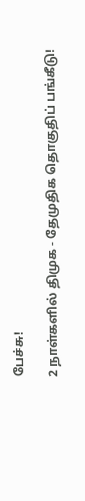பேச்சு!

2 நாள்களில் திமுக - தேமுதிக தொகுதிப் பங்கீடு!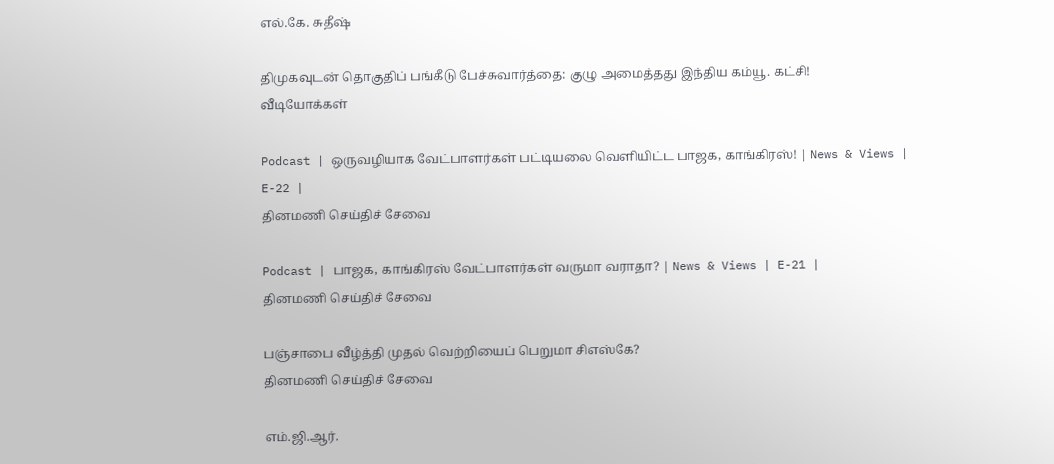எல்.கே. சுதீஷ்

திமுகவுடன் தொகுதிப் பங்கீடு பேச்சுவார்த்தை: குழு அமைத்தது இந்திய கம்யூ. கட்சி!
வீடியோக்கள்

Podcast | ஒருவழியாக வேட்பாளர்கள் பட்டியலை வெளியிட்ட பாஜக, காங்கிரஸ்! | News & Views | E-22 |
தினமணி செய்திச் சேவை

Podcast | பாஜக, காங்கிரஸ் வேட்பாளர்கள் வருமா வராதா? | News & Views | E-21 |
தினமணி செய்திச் சேவை

பஞ்சாபை வீழ்த்தி முதல் வெற்றியைப் பெறுமா சிஎஸ்கே?
தினமணி செய்திச் சேவை

எம்.ஜி.ஆர்.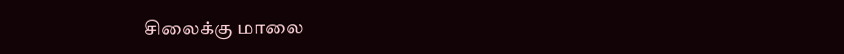சிலைக்கு மாலை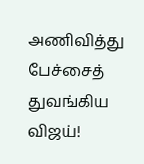அணிவித்து பேச்சைத் துவங்கிய விஜய்!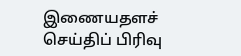இணையதளச் செய்திப் பிரிவு